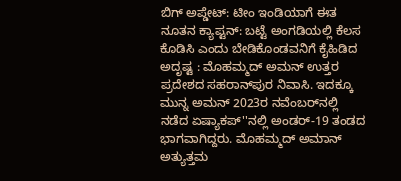ಬಿಗ್‌ ಅಪ್ಡೇಟ್: ಟೀಂ ಇಂಡಿಯಾಗೆ ಈತ ನೂತನ ಕ್ಯಾಪ್ಟನ್: ಬಟ್ಟೆ ಅಂಗಡಿಯಲ್ಲಿ ಕೆಲಸ ಕೊಡಿಸಿ ಎಂದು ಬೇಡಿಕೊಂಡವನಿಗೆ ಕೈಹಿಡಿದ ಅದೃಷ್ಟ : ಮೊಹಮ್ಮದ್ ಅಮನ್ ಉತ್ತರ ಪ್ರದೇಶದ ಸಹರಾನ್‌ಪುರ ನಿವಾಸಿ. ಇದಕ್ಕೂ ಮುನ್ನ ಅಮನ್ 2023ರ ನವೆಂಬರ್‌ನಲ್ಲಿ ನಡೆದ ಏಷ್ಯಾಕಪ್‌''ನಲ್ಲಿ ಅಂಡರ್-19 ತಂಡದ ಭಾಗವಾಗಿದ್ದರು. ಮೊಹಮ್ಮದ್ ಅಮಾನ್ ಅತ್ಯುತ್ತಮ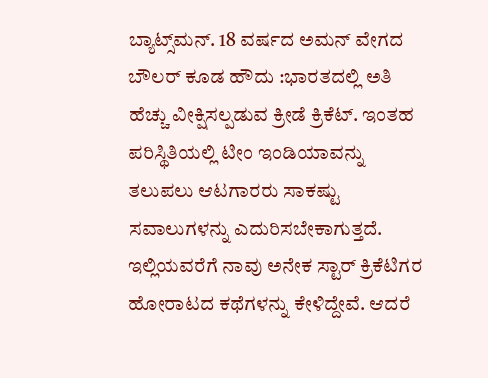ಬ್ಯಾಟ್ಸ್‌ಮನ್. 18 ವರ್ಷದ ಅಮನ್ ವೇಗದ ಬೌಲರ್ ಕೂಡ ಹೌದು :ಭಾರತದಲ್ಲಿ ಅತಿ ಹೆಚ್ಚು ವೀಕ್ಷಿಸಲ್ಪಡುವ ಕ್ರೀಡೆ ಕ್ರಿಕೆಟ್. ಇಂತಹ ಪರಿಸ್ಥಿತಿಯಲ್ಲಿ ಟೀಂ ಇಂಡಿಯಾವನ್ನು ತಲುಪಲು ಆಟಗಾರರು ಸಾಕಷ್ಟು ಸವಾಲುಗಳನ್ನು ಎದುರಿಸಬೇಕಾಗುತ್ತದೆ. ಇಲ್ಲಿಯವರೆಗೆ ನಾವು ಅನೇಕ ಸ್ಟಾರ್ ಕ್ರಿಕೆಟಿಗರ ಹೋರಾಟದ ಕಥೆಗಳನ್ನು ಕೇಳಿದ್ದೇವೆ. ಆದರೆ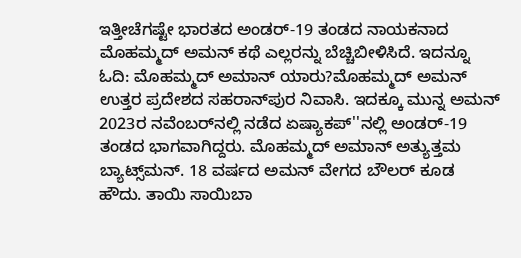ಇತ್ತೀಚೆಗಷ್ಟೇ ಭಾರತದ ಅಂಡರ್-19 ತಂಡದ ನಾಯಕನಾದ ಮೊಹಮ್ಮದ್ ಅಮನ್ ಕಥೆ ಎಲ್ಲರನ್ನು ಬೆಚ್ಚಿಬೀಳಿಸಿದೆ. ಇದನ್ನೂ ಓದಿ: ಮೊಹಮ್ಮದ್ ಅಮಾನ್ ಯಾರು?ಮೊಹಮ್ಮದ್ ಅಮನ್ ಉತ್ತರ ಪ್ರದೇಶದ ಸಹರಾನ್‌ಪುರ ನಿವಾಸಿ. ಇದಕ್ಕೂ ಮುನ್ನ ಅಮನ್ 2023ರ ನವೆಂಬರ್‌ನಲ್ಲಿ ನಡೆದ ಏಷ್ಯಾಕಪ್‌''ನಲ್ಲಿ ಅಂಡರ್-19 ತಂಡದ ಭಾಗವಾಗಿದ್ದರು. ಮೊಹಮ್ಮದ್ ಅಮಾನ್ ಅತ್ಯುತ್ತಮ ಬ್ಯಾಟ್ಸ್‌ಮನ್. 18 ವರ್ಷದ ಅಮನ್ ವೇಗದ ಬೌಲರ್ ಕೂಡ ಹೌದು. ತಾಯಿ ಸಾಯಿಬಾ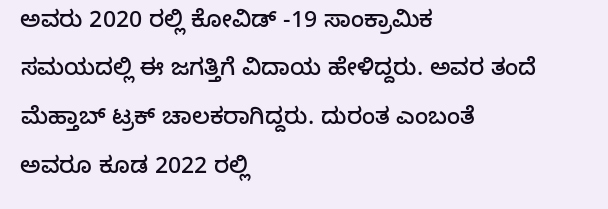ಅವರು 2020 ರಲ್ಲಿ ಕೋವಿಡ್ -19 ಸಾಂಕ್ರಾಮಿಕ ಸಮಯದಲ್ಲಿ ಈ ಜಗತ್ತಿಗೆ ವಿದಾಯ ಹೇಳಿದ್ದರು. ಅವರ ತಂದೆ ಮೆಹ್ತಾಬ್ ಟ್ರಕ್ ಚಾಲಕರಾಗಿದ್ದರು. ದುರಂತ ಎಂಬಂತೆ ಅವರೂ ಕೂಡ 2022 ರಲ್ಲಿ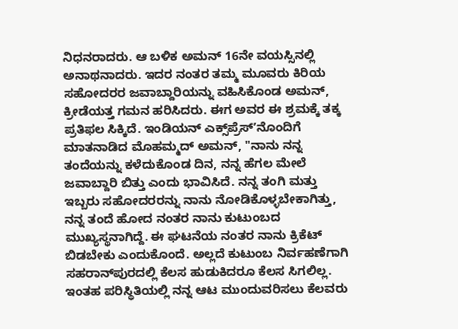ನಿಧನರಾದರು. ಆ ಬಳಿಕ ಅಮನ್ 16ನೇ ವಯಸ್ಸಿನಲ್ಲಿ ಅನಾಥನಾದರು. ಇದರ ನಂತರ ತಮ್ಮ ಮೂವರು ಕಿರಿಯ ಸಹೋದರರ ಜವಾಬ್ದಾರಿಯನ್ನು ವಹಿಸಿಕೊಂಡ ಅಮನ್‌, ಕ್ರೀಡೆಯತ್ತ ಗಮನ ಹರಿಸಿದರು. ಈಗ ಅವರ ಈ ಶ್ರಮಕ್ಕೆ ತಕ್ಕ ಪ್ರತಿಫಲ ಸಿಕ್ಕಿದೆ. ಇಂಡಿಯನ್ ಎಕ್ಸ್‌ಪ್ರೆಸ್‌ʼನೊಂದಿಗೆ ಮಾತನಾಡಿದ ಮೊಹಮ್ಮದ್ ಅಮನ್, "ನಾನು ನನ್ನ ತಂದೆಯನ್ನು ಕಳೆದುಕೊಂಡ ದಿನ, ನನ್ನ ಹೆಗಲ ಮೇಲೆ ಜವಾಬ್ದಾರಿ ಬಿತ್ತು ಎಂದು ಭಾವಿಸಿದೆ. ನನ್ನ ತಂಗಿ ಮತ್ತು ಇಬ್ಬರು ಸಹೋದರರನ್ನು ನಾನು ನೋಡಿಕೊಳ್ಳಬೇಕಾಗಿತ್ತು, ನನ್ನ ತಂದೆ ಹೋದ ನಂತರ ನಾನು ಕುಟುಂಬದ ಮುಖ್ಯಸ್ಥನಾಗಿದ್ದೆ. ಈ ಘಟನೆಯ ನಂತರ ನಾನು ಕ್ರಿಕೆಟ್ ಬಿಡಬೇಕು ಎಂದುಕೊಂದೆ. ಅಲ್ಲದೆ ಕುಟುಂಬ ನಿರ್ವಹಣೆಗಾಗಿ ಸಹರಾನ್‌ಪುರದಲ್ಲಿ ಕೆಲಸ ಹುಡುಕಿದರೂ ಕೆಲಸ ಸಿಗಲಿಲ್ಲ. ಇಂತಹ ಪರಿಸ್ಥಿತಿಯಲ್ಲಿ ನನ್ನ ಆಟ ಮುಂದುವರಿಸಲು ಕೆಲವರು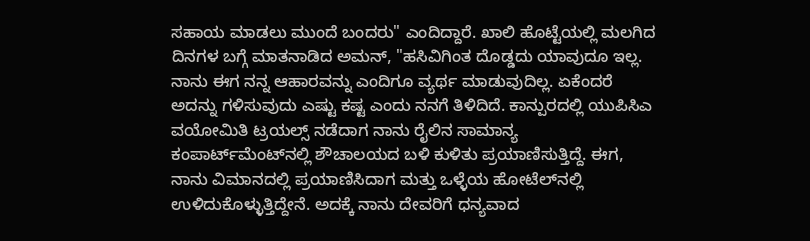ಸಹಾಯ ಮಾಡಲು ಮುಂದೆ ಬಂದರು" ಎಂದಿದ್ದಾರೆ. ಖಾಲಿ ಹೊಟ್ಟೆಯಲ್ಲಿ ಮಲಗಿದ ದಿನಗಳ ಬಗ್ಗೆ ಮಾತನಾಡಿದ ಅಮನ್, "ಹಸಿವಿಗಿಂತ ದೊಡ್ಡದು ಯಾವುದೂ ಇಲ್ಲ. ನಾನು ಈಗ ನನ್ನ ಆಹಾರವನ್ನು ಎಂದಿಗೂ ವ್ಯರ್ಥ ಮಾಡುವುದಿಲ್ಲ. ಏಕೆಂದರೆ ಅದನ್ನು ಗಳಿಸುವುದು ಎಷ್ಟು ಕಷ್ಟ ಎಂದು ನನಗೆ ತಿಳಿದಿದೆ. ಕಾನ್ಪುರದಲ್ಲಿ ಯುಪಿಸಿಎ ವಯೋಮಿತಿ ಟ್ರಯಲ್ಸ್ ನಡೆದಾಗ ನಾನು ರೈಲಿನ ಸಾಮಾನ್ಯ ಕಂಪಾರ್ಟ್‌ಮೆಂಟ್‌ನಲ್ಲಿ ಶೌಚಾಲಯದ ಬಳಿ ಕುಳಿತು ಪ್ರಯಾಣಿಸುತ್ತಿದ್ದೆ. ಈಗ, ನಾನು ವಿಮಾನದಲ್ಲಿ ಪ್ರಯಾಣಿಸಿದಾಗ ಮತ್ತು ಒಳ್ಳೆಯ ಹೋಟೆಲ್‌ನಲ್ಲಿ ಉಳಿದುಕೊಳ್ಳುತ್ತಿದ್ದೇನೆ. ಅದಕ್ಕೆ ನಾನು ದೇವರಿಗೆ ಧನ್ಯವಾದ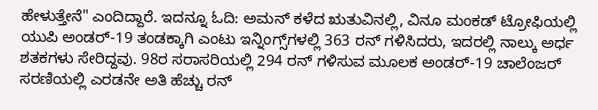ಹೇಳುತ್ತೇನೆ" ಎಂದಿದ್ದಾರೆ. ಇದನ್ನೂ ಓದಿ: ಅಮನ್ ಕಳೆದ ಋತುವಿನಲ್ಲಿ, ವಿನೂ ಮಂಕಡ್ ಟ್ರೋಫಿಯಲ್ಲಿ ಯುಪಿ ಅಂಡರ್-19 ತಂಡಕ್ಕಾಗಿ ಎಂಟು ಇನ್ನಿಂಗ್ಸ್‌ಗಳಲ್ಲಿ 363 ರನ್ ಗಳಿಸಿದರು, ಇದರಲ್ಲಿ ನಾಲ್ಕು ಅರ್ಧ ಶತಕಗಳು ಸೇರಿದ್ದವು. 98ರ ಸರಾಸರಿಯಲ್ಲಿ 294 ರನ್ ಗಳಿಸುವ ಮೂಲಕ ಅಂಡರ್-19 ಚಾಲೆಂಜರ್ ಸರಣಿಯಲ್ಲಿ ಎರಡನೇ ಅತಿ ಹೆಚ್ಚು ರನ್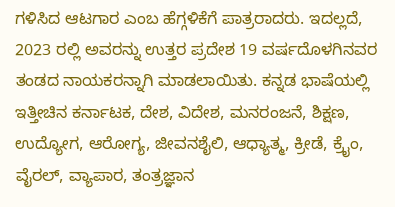ಗಳಿಸಿದ ಆಟಗಾರ ಎಂಬ ಹೆಗ್ಗಳಿಕೆಗೆ ಪಾತ್ರರಾದರು. ಇದಲ್ಲದೆ, 2023 ರಲ್ಲಿ ಅವರನ್ನು ಉತ್ತರ ಪ್ರದೇಶ 19 ವರ್ಷದೊಳಗಿನವರ ತಂಡದ ನಾಯಕರನ್ನಾಗಿ ಮಾಡಲಾಯಿತು. ಕನ್ನಡ ಭಾಷೆಯಲ್ಲಿ ಇತ್ತೀಚಿನ ಕರ್ನಾಟಕ, ದೇಶ, ವಿದೇಶ, ಮನರಂಜನೆ, ಶಿಕ್ಷಣ, ಉದ್ಯೋಗ, ಆರೋಗ್ಯ, ಜೀವನಶೈಲಿ, ಆಧ್ಯಾತ್ಮ, ಕ್ರೀಡೆ, ಕ್ರೈಂ, ವೈರಲ್, ವ್ಯಾಪಾರ, ತಂತ್ರಜ್ಞಾನ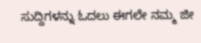ಸುದ್ದಿಗಳನ್ನು ಓದಲು ಈಗಲೇ ನಮ್ಮ ಜೀ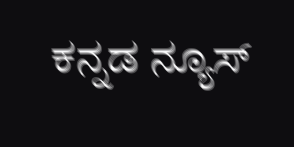ಕನ್ನಡ ನ್ಯೂಸ್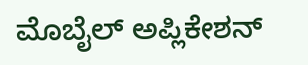ಮೊಬೈಲ್ ಅಪ್ಲಿಕೇಶನ್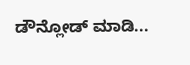ಡೌನ್ಲೋಡ್ ಮಾಡಿ...